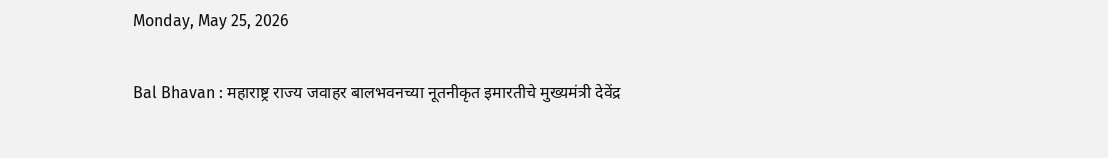Monday, May 25, 2026

Bal Bhavan : महाराष्ट्र राज्य जवाहर बालभवनच्या नूतनीकृत इमारतीचे मुख्यमंत्री देवेंद्र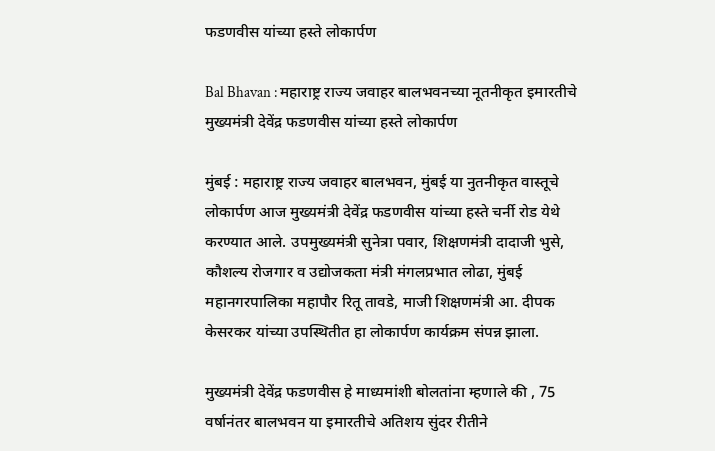फडणवीस यांच्या हस्ते लोकार्पण

Bal Bhavan : महाराष्ट्र राज्य जवाहर बालभवनच्या नूतनीकृत इमारतीचे मुख्यमंत्री देवेंद्र फडणवीस यांच्या हस्ते लोकार्पण

मुंबई : महाराष्ट्र राज्य जवाहर बालभवन, मुंबई या नुतनीकृत वास्तूचे लोकार्पण आज मुख्यमंत्री देवेंद्र फडणवीस यांच्या हस्ते चर्नी रोड येथे करण्यात आले. उपमुख्यमंत्री सुनेत्रा पवार, शिक्षणमंत्री दादाजी भुसे, कौशल्य रोजगार व उद्योजकता मंत्री मंगलप्रभात लोढा, मुंबई महानगरपालिका महापौर रितू तावडे, माजी शिक्षणमंत्री आ. दीपक केसरकर यांच्या उपस्थितीत हा लोकार्पण कार्यक्रम संपन्न झाला.

मुख्यमंत्री देवेंद्र फडणवीस हे माध्यमांशी बोलतांना म्हणाले की , 75 वर्षानंतर बालभवन या इमारतीचे अतिशय सुंदर रीतीने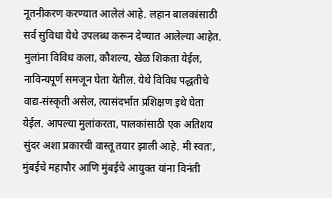नूतनीकरण करण्यात आलेलं आहे. लहान बालकांसाठी सर्व सुविधा येथे उपलब्ध करून देण्यात आलेल्या आहेत. मुलांना विविध कला, कौशल्य, खेळ शिकता येईल, नाविन्यपूर्ण समजून घेता येतील. येथे विविध पद्धतीचे वाद्य-संस्कृती असेल, त्यासंदर्भात प्रशिक्षण इथे घेता येईल. आपल्या मुलांकरता, पालकांसाठी एक अतिशय सुंदर अशा प्रकारची वास्तू तयार झाली आहे. मी स्वतः, मुंबईचे महापौर आणि मुंबईचे आयुक्त यांना विनंती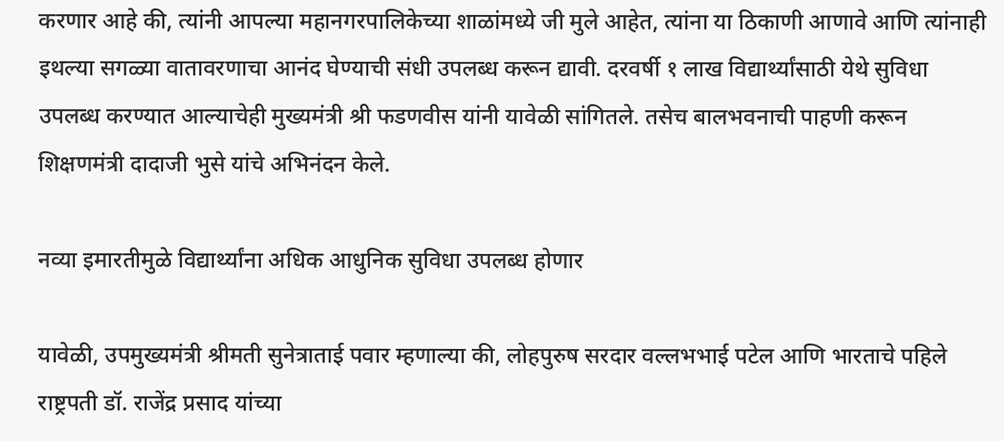करणार आहे की, त्यांनी आपल्या महानगरपालिकेच्या शाळांमध्ये जी मुले आहेत, त्यांना या ठिकाणी आणावे आणि त्यांनाही इथल्या सगळ्या वातावरणाचा आनंद घेण्याची संधी उपलब्ध करून द्यावी. दरवर्षी १ लाख विद्यार्थ्यांसाठी येथे सुविधा उपलब्ध करण्यात आल्याचेही मुख्यमंत्री श्री फडणवीस यांनी यावेळी सांगितले. तसेच बालभवनाची पाहणी करून शिक्षणमंत्री दादाजी भुसे यांचे अभिनंदन केले.

नव्या इमारतीमुळे विद्यार्थ्यांना अधिक आधुनिक सुविधा उपलब्ध होणार

यावेळी, उपमुख्यमंत्री श्रीमती सुनेत्राताई पवार म्हणाल्या की, लोहपुरुष सरदार वल्लभभाई पटेल आणि भारताचे पहिले राष्ट्रपती डॉ. राजेंद्र प्रसाद यांच्या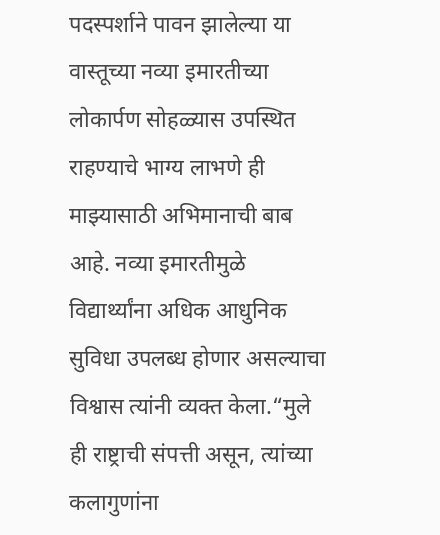पदस्पर्शाने पावन झालेल्या या वास्तूच्या नव्या इमारतीच्या लोकार्पण सोहळ्यास उपस्थित राहण्याचे भाग्य लाभणे ही माझ्यासाठी अभिमानाची बाब आहे. नव्या इमारतीमुळे विद्यार्थ्यांना अधिक आधुनिक सुविधा उपलब्ध होणार असल्याचा विश्वास त्यांनी व्यक्त केला.“मुले ही राष्ट्राची संपत्ती असून, त्यांच्या कलागुणांना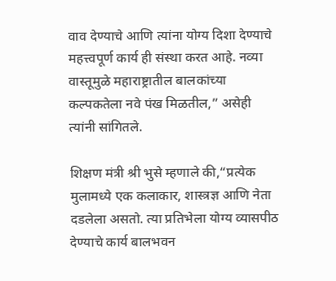वाव देण्याचे आणि त्यांना योग्य दिशा देण्याचे महत्त्वपूर्ण कार्य ही संस्था करत आहे. नव्या वास्तूमुळे महाराष्ट्रातील बालकांच्या कल्पकतेला नवे पंख मिळतील,” असेही त्यांनी सांगितले.

शिक्षण मंत्री श्री भुसे म्हणाले की,“प्रत्येक मुलामध्ये एक कलाकार, शास्त्रज्ञ आणि नेता दडलेला असतो. त्या प्रतिभेला योग्य व्यासपीठ देण्याचे कार्य बालभवन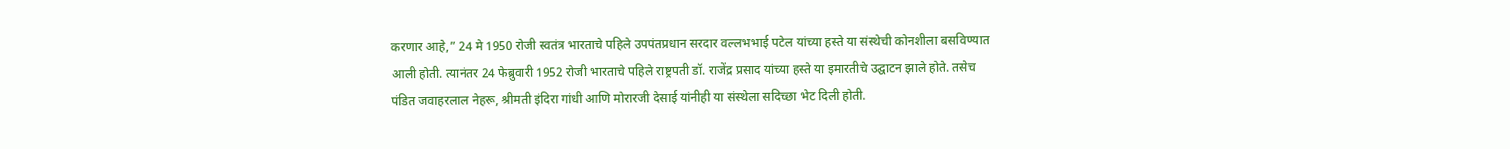करणार आहे,” 24 मे 1950 रोजी स्वतंत्र भारताचे पहिले उपपंतप्रधान सरदार वल्लभभाई पटेल यांच्या हस्ते या संस्थेची कोनशीला बसविण्यात आली होती. त्यानंतर 24 फेब्रुवारी 1952 रोजी भारताचे पहिले राष्ट्रपती डॉ. राजेंद्र प्रसाद यांच्या हस्ते या इमारतीचे उद्घाटन झाले होते. तसेच पंडित जवाहरलाल नेहरू, श्रीमती इंदिरा गांधी आणि मोरारजी देसाई यांनीही या संस्थेला सदिच्छा भेट दिली होती.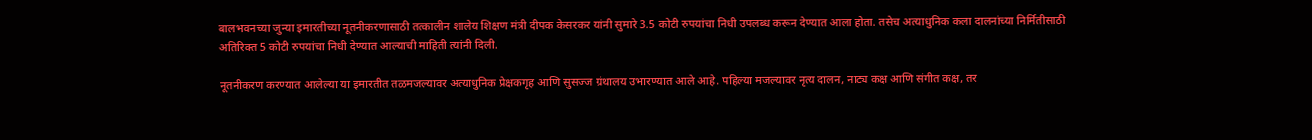बालभवनच्या जुन्या इमारतीच्या नूतनीकरणासाठी तत्कालीन शालेय शिक्षण मंत्री दीपक केसरकर यांनी सुमारे 3.5 कोटी रुपयांचा निधी उपलब्ध करून देण्यात आला होता. तसेच अत्याधुनिक कला दालनांच्या निर्मितीसाठी अतिरिक्त 5 कोटी रुपयांचा निधी देण्यात आल्याची माहिती त्यांनी दिली.

नूतनीकरण करण्यात आलेल्या या इमारतीत तळमजल्यावर अत्याधुनिक प्रेक्षकगृह आणि सुसज्ज ग्रंथालय उभारण्यात आले आहे. पहिल्या मजल्यावर नृत्य दालन, नाट्य कक्ष आणि संगीत कक्ष, तर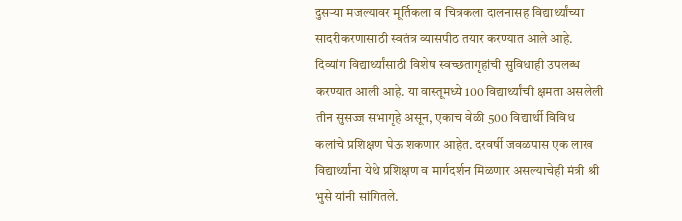दुसऱ्या मजल्यावर मूर्तिकला व चित्रकला दालनासह विद्यार्थ्यांच्या सादरीकरणासाठी स्वतंत्र व्यासपीठ तयार करण्यात आले आहे. दिव्यांग विद्यार्थ्यांसाठी विशेष स्वच्छतागृहांची सुविधाही उपलब्ध करण्यात आली आहे. या वास्तूमध्ये 100 विद्यार्थ्यांची क्षमता असलेली तीन सुसज्ज सभागृहे असून, एकाच वेळी 500 विद्यार्थी विविध कलांचे प्रशिक्षण घेऊ शकणार आहेत. दरवर्षी जवळपास एक लाख विद्यार्थ्यांना येथे प्रशिक्षण व मार्गदर्शन मिळणार असल्याचेही मंत्री श्री भुसे यांनी सांगितले.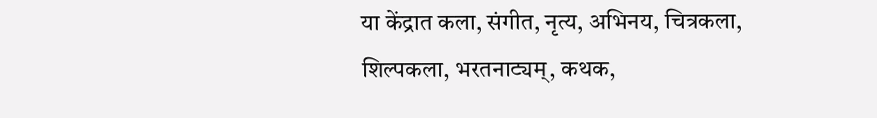या केंद्रात कला, संगीत, नृत्य, अभिनय, चित्रकला, शिल्पकला, भरतनाट्यम्, कथक,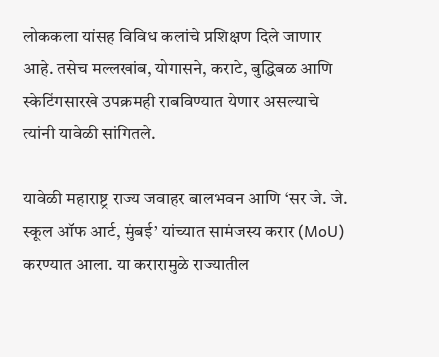लोककला यांसह विविध कलांचे प्रशिक्षण दिले जाणार आहे. तसेच मल्लखांब, योगासने, कराटे, बुद्धिबळ आणि स्केटिंगसारखे उपक्रमही राबविण्यात येणार असल्याचे त्यांनी यावेळी सांगितले.

यावेळी महाराष्ट्र राज्य जवाहर बालभवन आणि ‘सर जे. जे. स्कूल ऑफ आर्ट, मुंबई’ यांच्यात सामंजस्य करार (MoU) करण्यात आला. या करारामुळे राज्यातील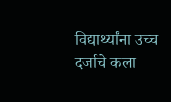विद्यार्थ्यांना उच्च दर्जाचे कला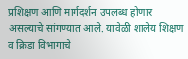प्रशिक्षण आणि मार्गदर्शन उपलब्ध होणार असल्याचे सांगण्यात आले. यावेळी शालेय शिक्षण व क्रिडा विभागाचे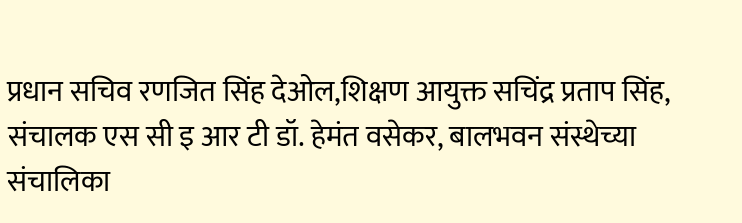प्रधान सचिव रणजित सिंह देओल,शिक्षण आयुक्त सचिंद्र प्रताप सिंह, संचालक एस सी इ आर टी डॉ. हेमंत वसेकर, बालभवन संस्थेच्या संचालिका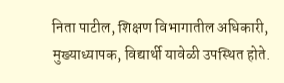निता पाटील, शिक्षण विभागातील अधिकारी, मुख्याध्यापक, विद्यार्थी यावेळी उपस्थित होते.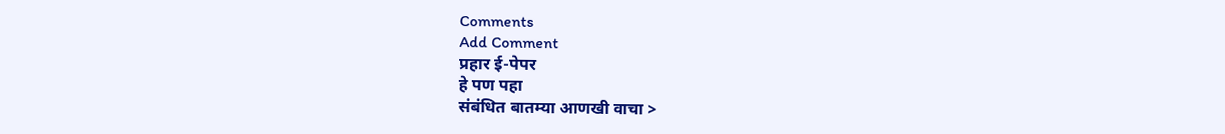Comments
Add Comment
प्रहार ई-पेपर
हे पण पहा
संबंधित बातम्या आणखी वाचा >